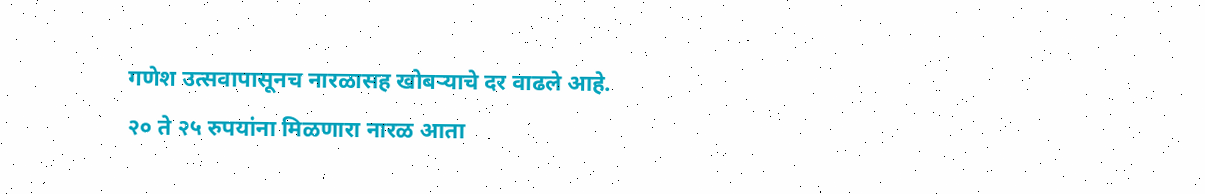गणेश उत्सवापासूनच नारळासह खोबऱ्याचे दर वाढले आहे. २० ते २५ रुपयांना मिळणारा नारळ आता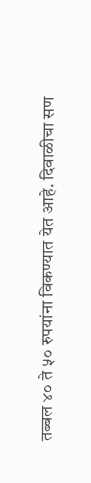तब्बल ४० ते ५० रुपयांना विकण्यात येत आहे. दिवाळीचा सण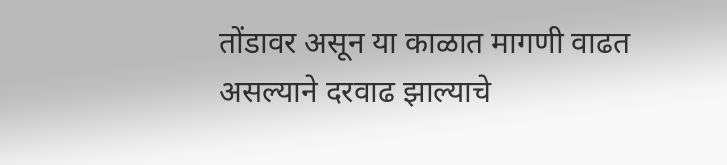तोंडावर असून या काळात मागणी वाढत असल्याने दरवाढ झाल्याचे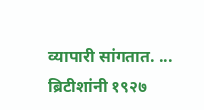व्यापारी सांगतात. ...
ब्रिटीशांनी १९२७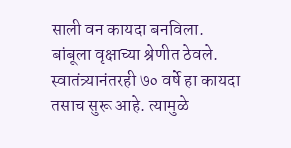साली वन कायदा बनविला. बांबूला वृक्षाच्या श्रेणीत ठेवले. स्वातंत्र्यानंतरही ७० वर्षे हा कायदा तसाच सुरू आहे. त्यामुळे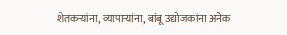शेतकऱ्यांना, व्यापाऱ्यांना, बांबू उद्योजकांना अनेक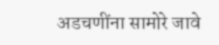अडचणींना सामोरे जावे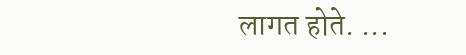लागत होते. ...